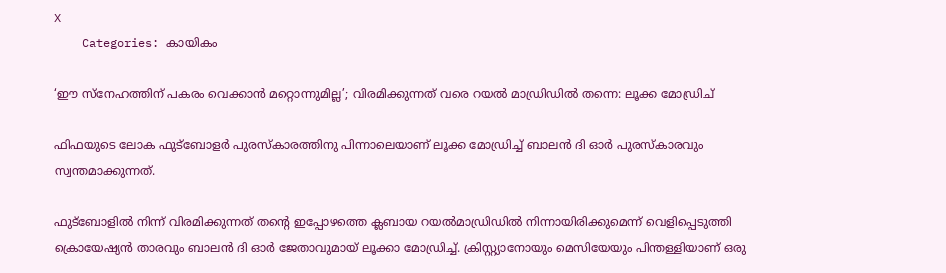X
    Categories: കായികം

‘ഈ സ്നേഹത്തിന് പകരം വെക്കാൻ മറ്റൊന്നുമില്ല’; വിരമിക്കുന്നത് വരെ റയൽ മാഡ്രിഡിൽ തന്നെ: ലൂക്ക മോഡ്രിച്

ഫിഫയുടെ ലോക ഫുട്ബോളര്‍ പുരസ്‌കാരത്തിനു പിന്നാലെയാണ് ലൂക്ക മോഡ്രിച്ച് ബാലന്‍ ദി ഓര്‍ പുരസ്‌കാരവും സ്വന്തമാക്കുന്നത്.

ഫുട്ബോളില്‍ നിന്ന് വിരമിക്കുന്നത് തന്റെ ഇപ്പോഴത്തെ ക്ലബായ റയല്‍മാഡ്രിഡില്‍ നിന്നായിരിക്കുമെന്ന് വെളിപ്പെടുത്തി ക്രൊയേഷ്യന്‍ താരവും ബാലന്‍ ദി ഓര്‍ ജേതാവുമായ് ലൂക്കാ മോഡ്രിച്ച്. ക്രിസ്റ്റ്യാനോയും മെസിയേയും പിന്തള്ളിയാണ് ഒരു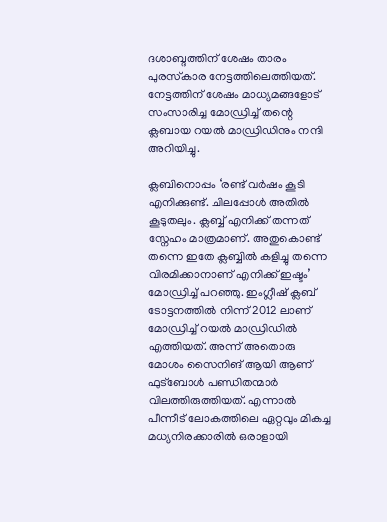ദശാബ്ദത്തിന് ശേഷം താരം പുരസ്‌കാര നേട്ടത്തിലെത്തിയത്. നേട്ടത്തിന് ശേഷം മാധ്യമങ്ങളോട് സംസാരിച്ച മോഡ്രിച്ച് തന്റെ ക്ലബായ റയല്‍ മാഡ്രിഡിനും നന്ദി അറിയിച്ചു.

ക്ലബിനൊപ്പം ‘രണ്ട് വര്‍ഷം കൂടി എനിക്കുണ്ട്. ചിലപ്പോള്‍ അതില്‍ കൂടുതലും. ക്ലബ്ബ് എനിക്ക് തന്നത് സ്നേഹം മാത്രമാണ്. അതുകൊണ്ട് തന്നെ ഇതേ ക്ലബ്ബില്‍ കളിച്ചു തന്നെ വിരമിക്കാനാണ് എനിക്ക് ഇഷ്ടം’ മോഡ്രിച്ച് പറഞ്ഞു. ഇംഗ്ലീഷ് ക്ലബ് ടോട്ടനത്തില്‍ നിന്ന് 2012 ലാണ് മോഡ്രിച്ച് റയല്‍ മാഡ്രിഡില്‍ എത്തിയത്. അന്ന് അതൊരു മോശം സൈനിങ് ആയി ആണ് ഫുട്‌ബോള്‍ പണ്ഡിതന്മാര്‍ വിലത്തിരുത്തിയത്. എന്നാല്‍ പീന്നീട് ലോകത്തിലെ ഏറ്റവും മികച്ച മധ്യനിരക്കാരില്‍ ഒരാളായി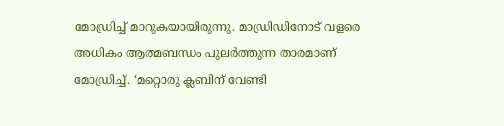മോഡ്രിച്ച് മാറുകയായിരുന്നു. മാഡ്രിഡിനോട് വളരെ അധികം ആത്മബന്ധം പുലര്‍ത്തുന്ന താരമാണ് മോഡ്രിച്ച്. ‘മറ്റൊരു ക്ലബിന് വേണ്ടി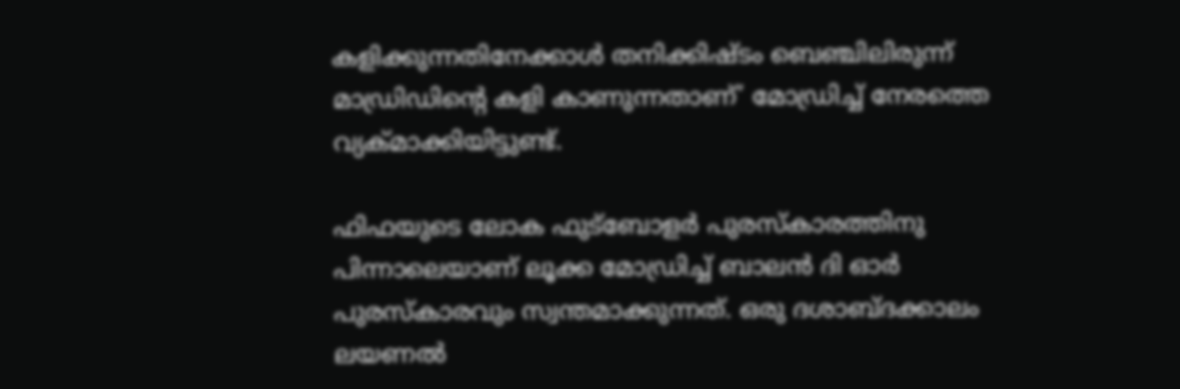കളിക്കുന്നതിനേക്കാള്‍ തനിക്കിഷ്ടം ബെഞ്ചിലിരുന്ന് മാഡ്രിഡിന്റെ കളി കാണുന്നതാണ്’ മോഡ്രിച്ച് നേരത്തെ വ്യക്മാക്കിയിട്ടുണ്ട്.

ഫിഫയുടെ ലോക ഫുട്ബോളര്‍ പുരസ്‌കാരത്തിനു പിന്നാലെയാണ് ലൂക്ക മോഡ്രിച്ച് ബാലന്‍ ദി ഓര്‍ പുരസ്‌കാരവും സ്വന്തമാക്കുന്നത്. ഒരു ദശാബ്ദക്കാലം ലയണല്‍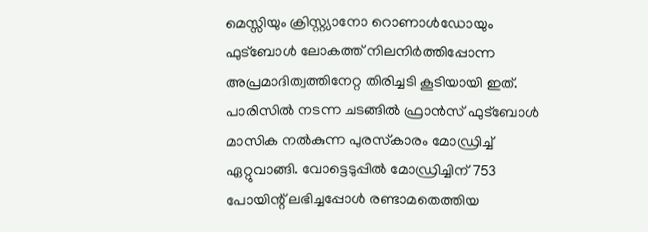മെസ്സിയും ക്രിസ്റ്റ്യാനോ റൊണാള്‍ഡോയും ഫുട്ബോള്‍ ലോകത്ത് നിലനിര്‍ത്തിപ്പോന്ന അപ്രമാദിത്വത്തിനേറ്റ തിരിച്ചടി കൂടിയായി ഇത്. പാരിസില്‍ നടന്ന ചടങ്ങില്‍ ഫ്രാന്‍സ് ഫുട്ബോള്‍ മാസിക നല്‍കുന്ന പുരസ്‌കാരം മോഡ്രിച്ച് ഏറ്റുവാങ്ങി. വോട്ടെടുപ്പില്‍ മോഡ്രിച്ചിന് 753 പോയിന്റ് ലഭിച്ചപ്പോള്‍ രണ്ടാമതെത്തിയ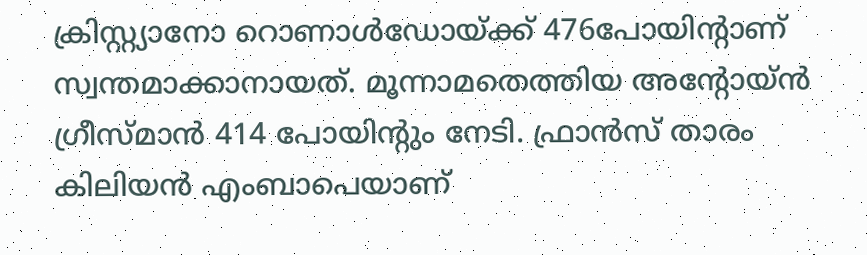ക്രിസ്റ്റ്യാനോ റൊണാള്‍ഡോയ്ക്ക് 476പോയിന്റാണ് സ്വന്തമാക്കാനായത്. മൂന്നാമതെത്തിയ അന്റോയ്ന്‍ ഗ്രീസ്മാന്‍ 414 പോയിന്റും നേടി. ഫ്രാന്‍സ് താരം കിലിയന്‍ എംബാപെയാണ്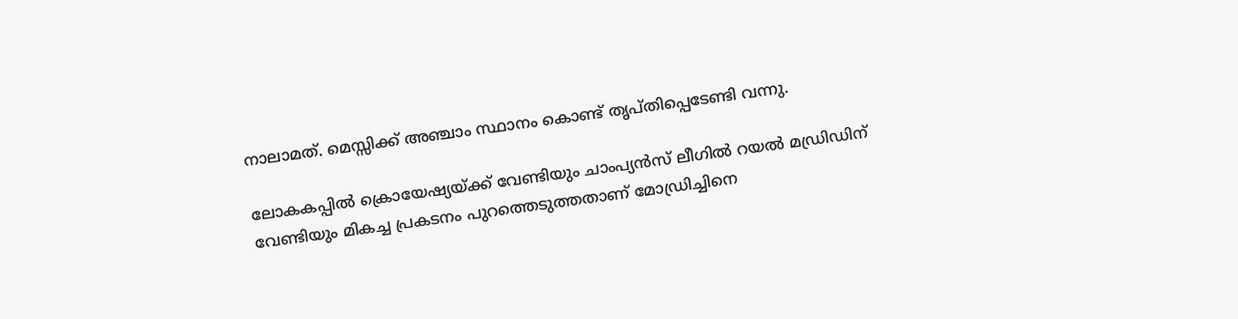നാലാമത്. മെസ്സിക്ക് അഞ്ചാം സ്ഥാനം കൊണ്ട് തൃപ്തിപ്പെടേണ്ടി വന്നു.

ലോകകപ്പില്‍ ക്രൊയേഷ്യയ്ക്ക് വേണ്ടിയും ചാംപ്യന്‍സ് ലീഗില്‍ റയല്‍ മഡ്രിഡിന് വേണ്ടിയും മികച്ച പ്രകടനം പുറത്തെടുത്തതാണ് മോഡ്രിച്ചിനെ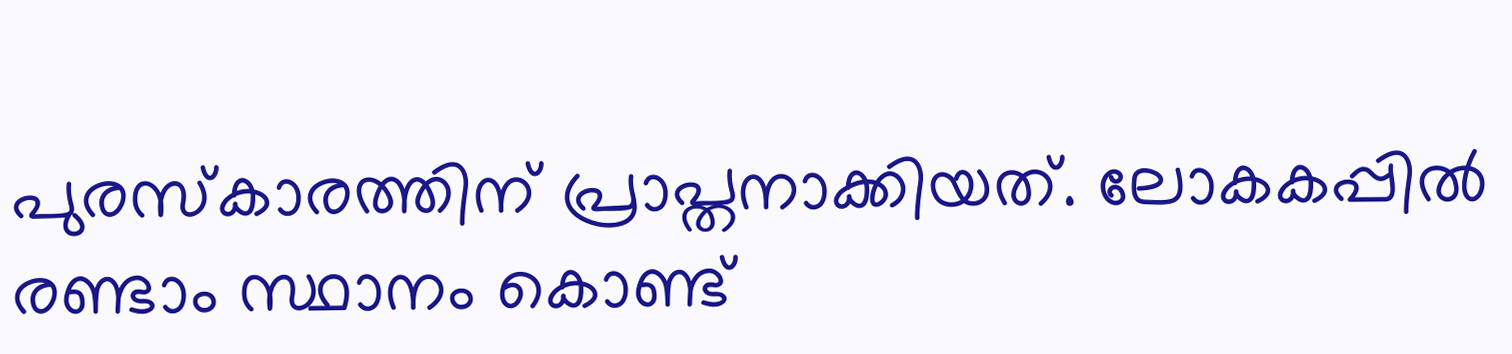പുരസ്‌കാരത്തിന് പ്രാപ്തനാക്കിയത്. ലോകകപ്പില്‍ രണ്ടാം സ്ഥാനം കൊണ്ട്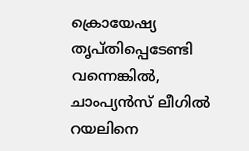ക്രൊയേഷ്യ തൃപ്തിപ്പെടേണ്ടി വന്നെങ്കില്‍, ചാംപ്യന്‍സ് ലീഗില്‍ റയലിനെ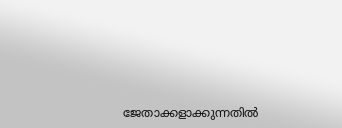ജേതാക്കളാക്കുന്നതില്‍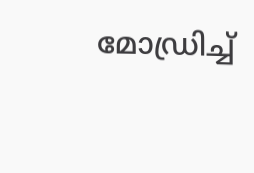മോഡ്രിച്ച്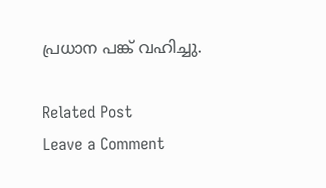പ്രധാന പങ്ക് വഹിച്ചു.

Related Post
Leave a Comment